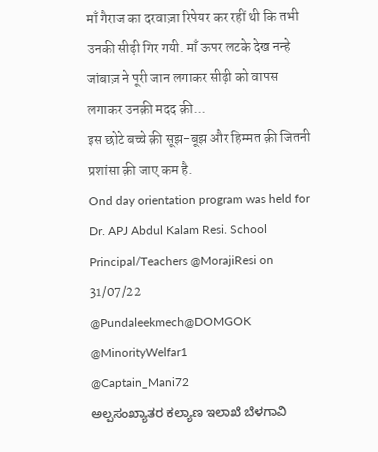माँ गैराज का दरवाज़ा रिपेयर कर रहीं थी कि तभी उनकी सीढ़ी गिर गयी. माँ ऊपर लटके देख नन्हे जांबाज़ ने पूरी जान लगाकर सीढ़ी को वापस लगाकर उनक़ी मदद क़ी...
इस छोटे बच्चे क़ी सूझ-बूझ और हिम्मत क़ी जितनी प्रशांसा क़ी जाए कम है.
Ond day orientation program was held for Dr. APJ Abdul Kalam Resi. School Principal/Teachers @MorajiResi on 31/07/22
@Pundaleekmech@DOMGOK
@MinorityWelfar1
@Captain_Mani72
ಅಲ್ಪಸಂಖ್ಯಾತರ ಕಲ್ಯಾಣ ಇಲಾಖೆ ಬೆಳಗಾವಿ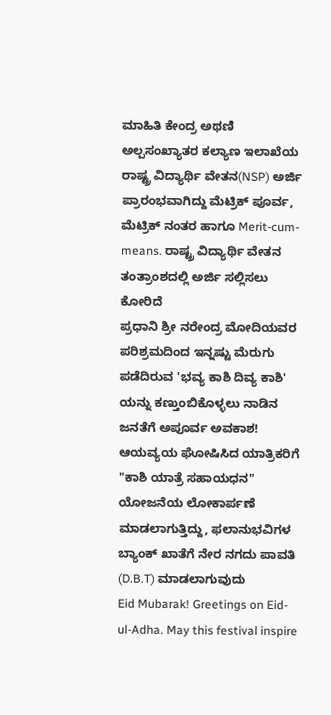ಮಾಹಿತಿ ಕೇಂದ್ರ ಅಥಣಿ
ಅಲ್ಪಸಂಖ್ಯಾತರ ಕಲ್ಯಾಣ ಇಲಾಖೆಯ ರಾಷ್ಟ್ರ ವಿದ್ಯಾರ್ಥಿ ವೇತನ(NSP) ಅರ್ಜಿ ಪ್ರಾರಂಭವಾಗಿದ್ದು ಮೆಟ್ರಿಕ್ ಪೂರ್ವ, ಮೆಟ್ರಿಕ್ ನಂತರ ಹಾಗೂ Merit-cum-means. ರಾಷ್ಟ್ರ ವಿದ್ಯಾರ್ಥಿ ವೇತನ ತಂತ್ರಾಂಶದಲ್ಲಿ ಅರ್ಜಿ ಸಲ್ಲಿಸಲು ಕೋರಿದೆ
ಪ್ರಧಾನಿ ಶ್ರೀ ನರೇಂದ್ರ ಮೋದಿಯವರ ಪರಿಶ್ರಮದಿಂದ ಇನ್ನಷ್ಟು ಮೆರುಗು ಪಡೆದಿರುವ 'ಭವ್ಯ ಕಾಶಿ ದಿವ್ಯ ಕಾಶಿ' ಯನ್ನು ಕಣ್ತುಂಬಿಕೊಳ್ಳಲು ನಾಡಿನ ಜನತೆಗೆ ಅಪೂರ್ವ ಅವಕಾಶ!
ಆಯವ್ಯಯ ಘೋಷಿಸಿದ ಯಾತ್ರಿಕರಿಗೆ "ಕಾಶಿ ಯಾತ್ರೆ ಸಹಾಯಧನ" ಯೋಜನೆಯ ಲೋಕಾರ್ಪಣೆ ಮಾಡಲಾಗುತ್ತಿದ್ದು, ಫಲಾನುಭವಿಗಳ ಬ್ಯಾಂಕ್ ಖಾತೆಗೆ ನೇರ ನಗದು ಪಾವತಿ (D.B.T) ಮಾಡಲಾಗುವುದು
Eid Mubarak! Greetings on Eid-ul-Adha. May this festival inspire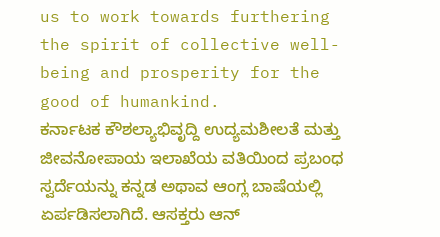us to work towards furthering the spirit of collective well-being and prosperity for the good of humankind.
ಕರ್ನಾಟಕ ಕೌಶಲ್ಯಾಭಿವೃದ್ದಿ ಉದ್ಯಮಶೀಲತೆ ಮತ್ತು ಜೀವನೋಪಾಯ ಇಲಾಖೆಯ ವತಿಯಿಂದ ಪ್ರಬಂಧ ಸ್ವರ್ದೆಯನ್ನು ಕನ್ನಡ ಅಥಾವ ಆಂಗ್ಲ ಬಾಷೆಯಲ್ಲಿ ಏರ್ಪಡಿಸಲಾಗಿದೆ. ಆಸಕ್ತರು ಆನ್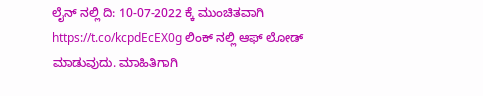ಲೈನ್ ನಲ್ಲಿ ದಿ: 10-07-2022 ಕ್ಕೆ ಮುಂಚಿತವಾಗಿ https://t.co/kcpdEcEX0g ಲಿಂಕ್ ನಲ್ಲಿ ಆಫ್ ಲೋಡ್ ಮಾಡುವುದು. ಮಾಹಿತಿಗಾಗಿ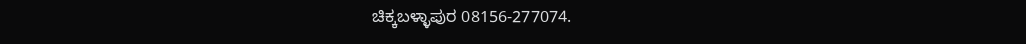ಚಿಕ್ಕಬಳ್ಳಾಪುರ 08156-277074.